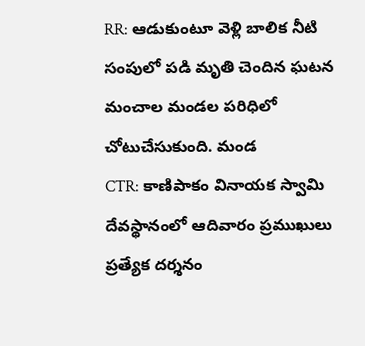RR: ఆడుకుంటూ వెళ్లి బాలిక నీటి సంపులో పడి మృతి చెందిన ఘటన మంచాల మండల పరిధిలో చోటుచేసుకుంది. మండ
CTR: కాణిపాకం వినాయక స్వామి దేవస్థానంలో ఆదివారం ప్రముఖులు ప్రత్యేక దర్శనం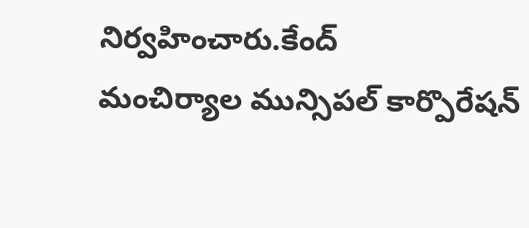నిర్వహించారు.కేంద్
మంచిర్యాల మున్సిపల్ కార్పొరేషన్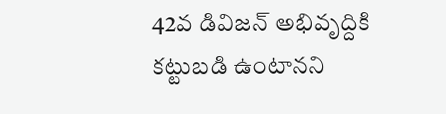42వ డివిజన్ అభివృద్దికి కట్టుబడి ఉంటానని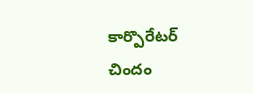కార్పొరేటర్ చిందం